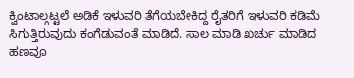ಕ್ವಿಂಟಾಲ್ಗಟ್ಟಲೆ ಅಡಿಕೆ ಇಳುವರಿ ತೆಗೆಯಬೇಕಿದ್ದ ರೈತರಿಗೆ ಇಳುವರಿ ಕಡಿಮೆ ಸಿಗುತ್ತಿರುವುದು ಕಂಗೆಡುವಂತೆ ಮಾಡಿದೆ. ಸಾಲ ಮಾಡಿ ಖರ್ಚು ಮಾಡಿದ ಹಣವೂ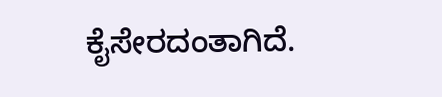ಕೈಸೇರದಂತಾಗಿದೆ.